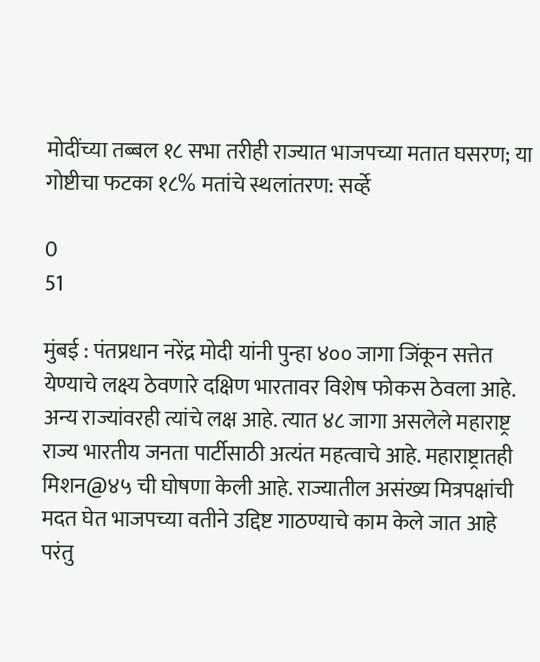मोदींच्या तब्बल १८ सभा तरीही राज्यात भाजपच्या मतात घसरण; या गोष्टीचा फटका १८% मतांचे स्थलांतरण: सर्व्हे

0
51

मुंबई : पंतप्रधान नरेंद्र मोदी यांनी पुन्हा ४०० जागा जिंकून सत्तेत येण्याचे लक्ष्य ठेवणारे दक्षिण भारतावर विशेष फोकस ठेवला आहे. अन्य राज्यांवरही त्यांचे लक्ष आहे. त्यात ४८ जागा असलेले महाराष्ट्र राज्य भारतीय जनता पार्टीसाठी अत्यंत महत्वाचे आहे. महाराष्ट्रातही मिशन@४५ ची घोषणा केली आहे. राज्यातील असंख्य मित्रपक्षांची मदत घेत भाजपच्या वतीने उद्दिष्ट गाठण्याचे काम केले जात आहे परंतु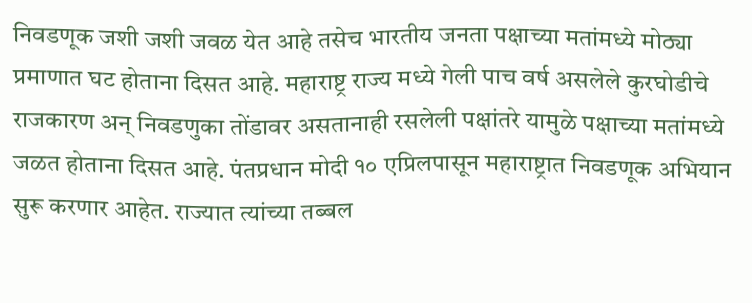निवडणूक जशी जशी जवळ येत आहे तसेच भारतीय जनता पक्षाच्या मतांमध्ये मोठ्या प्रमाणात घट होताना दिसत आहे. महाराष्ट्र राज्य मध्ये गेली पाच वर्ष असलेले कुरघोडीचे राजकारण अन् निवडणुका तोंडावर असतानाही रसलेली पक्षांतरे यामुळे पक्षाच्या मतांमध्ये जळत होताना दिसत आहे. पंतप्रधान मोदी १० एप्रिलपासून महाराष्ट्रात निवडणूक अभियान सुरू करणार आहेत. राज्यात त्यांच्या तब्बल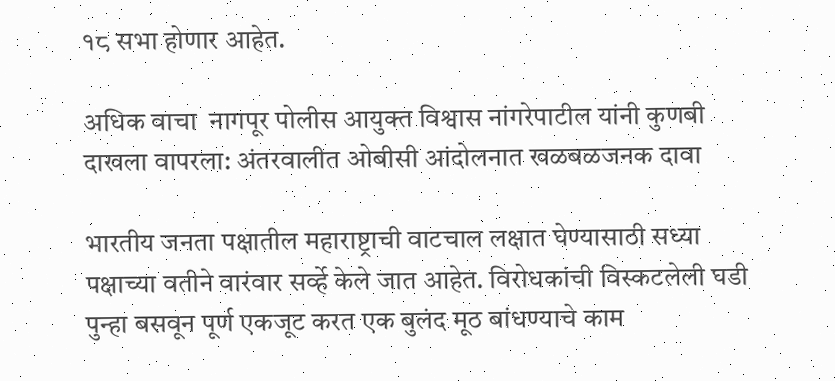१८ सभा होणार आहेत.

अधिक वाचा  नागपूर पोलीस आयुक्त विश्वास नांगरेपाटील यांनी कुणबी दाखला वापरला: अंतरवालीत ओबीसी आंदोलनात खळबळजनक दावा

भारतीय जनता पक्षातील महाराष्ट्राची वाटचाल लक्षात घेण्यासाठी सध्या पक्षाच्या वतीने वारंवार सर्व्हे केले जात आहेत. विरोधकांची विस्कटलेली घडी पुन्हा बसवून पूर्ण एकजूट करत एक बुलंद मूठ बांधण्याचे काम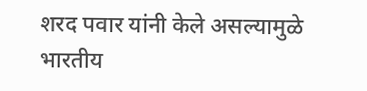शरद पवार यांनी केले असल्यामुळे भारतीय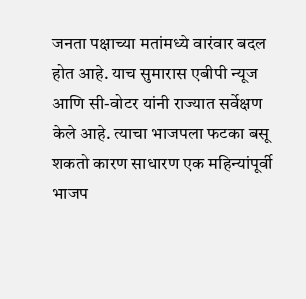जनता पक्षाच्या मतांमध्ये वारंवार बदल होत आहे. याच सुमारास एबीपी न्यूज आणि सी-वोटर यांनी राज्यात सर्वेक्षण केले आहे. त्याचा भाजपला फटका बसू शकतो कारण साधारण एक महिन्यांपूर्वी भाजप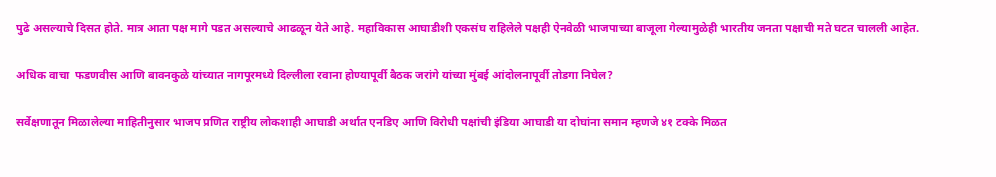पुढे असल्याचे दिसत होते. मात्र आता पक्ष मागे पडत असल्याचे आढळून येते आहे. महाविकास आघाडीशी एकसंघ राहिलेले पक्षही ऐनवेळी भाजपाच्या बाजूला गेल्यामुळेही भारतीय जनता पक्षाची मते घटत चालली आहेत.

अधिक वाचा  फडणवीस आणि बावनकुळे यांच्यात नागपूरमध्ये दिल्लीला रवाना होण्यापूर्वी बैठक जरांगे यांच्या मुंबई आंदोलनापूर्वी तोडगा निघेल?

सर्वेक्षणातून मिळालेल्या माहितीनुसार भाजप प्रणित राष्ट्रीय लोकशाही आघाडी अर्थात एनडिए आणि विरोधी पक्षांची इंडिया आघाडी या दोघांना समान म्हणजे ४१ टक्के मिळत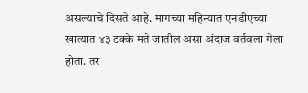असल्याचे दिसते आहे. मागच्या महिन्यात एनडीएच्या खात्यात ४३ टक्के मते जातील असा अंदाज वर्तवला गेला होता. तर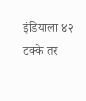इंडियाला ४२ टक्के तर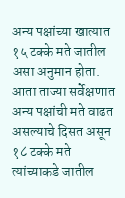अन्य पक्षांच्या खात्यात १५ टक्के मते जातील असा अनुमान होता. आता ताज्या सर्वेक्षणात अन्य पक्षांची मते वाढत असल्याचे दिसत असून १८ टक्के मते त्यांच्याकडे जातील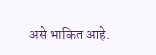असे भाकित आहे.